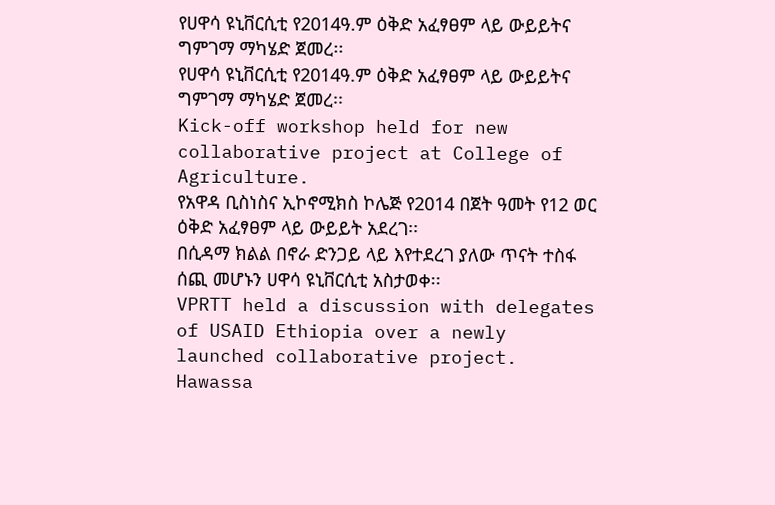የሀዋሳ ዩኒቨርሲቲ የ2014ዓ.ም ዕቅድ አፈፃፀም ላይ ውይይትና ግምገማ ማካሄድ ጀመረ፡፡
የሀዋሳ ዩኒቨርሲቲ የ2014ዓ.ም ዕቅድ አፈፃፀም ላይ ውይይትና ግምገማ ማካሄድ ጀመረ፡፡
Kick-off workshop held for new collaborative project at College of Agriculture.
የአዋዳ ቢስነስና ኢኮኖሚክስ ኮሌጅ የ2014 በጀት ዓመት የ12 ወር ዕቅድ አፈፃፀም ላይ ውይይት አደረገ፡፡
በሲዳማ ክልል በኖራ ድንጋይ ላይ እየተደረገ ያለው ጥናት ተስፋ ሰጪ መሆኑን ሀዋሳ ዩኒቨርሲቲ አስታወቀ፡፡
VPRTT held a discussion with delegates of USAID Ethiopia over a newly launched collaborative project.
Hawassa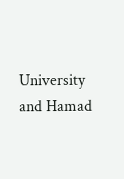University and Hamad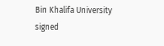Bin Khalifa University signed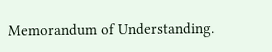Memorandum of Understanding.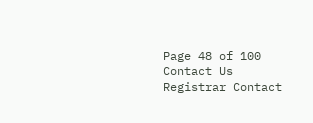Page 48 of 100
Contact Us
Registrar Contact